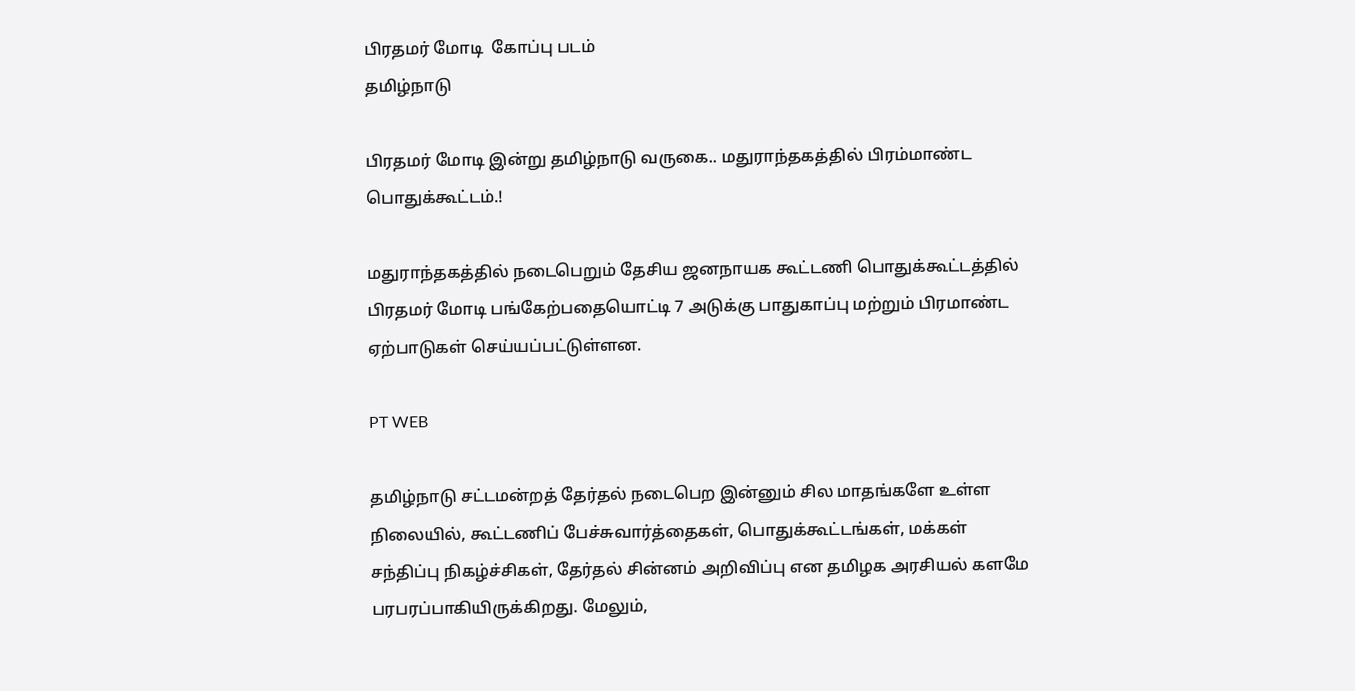பிரதமர் மோடி  கோப்பு படம்
தமிழ்நாடு

பிரதமர் மோடி இன்று தமிழ்நாடு வருகை.. மதுராந்தகத்தில் பிரம்மாண்ட பொதுக்கூட்டம்.!

மதுராந்தகத்தில் நடைபெறும் தேசிய ஜனநாயக கூட்டணி பொதுக்கூட்டத்தில் பிரதமர் மோடி பங்கேற்பதையொட்டி 7 அடுக்கு பாதுகாப்பு மற்றும் பிரமாண்ட ஏற்பாடுகள் செய்யப்பட்டுள்ளன.

PT WEB

தமிழ்நாடு சட்டமன்றத் தேர்தல் நடைபெற இன்னும் சில மாதங்களே உள்ள நிலையில், கூட்டணிப் பேச்சுவார்த்தைகள், பொதுக்கூட்டங்கள், மக்கள் சந்திப்பு நிகழ்ச்சிகள், தேர்தல் சின்னம் அறிவிப்பு என தமிழக அரசியல் களமே பரபரப்பாகியிருக்கிறது. மேலும்,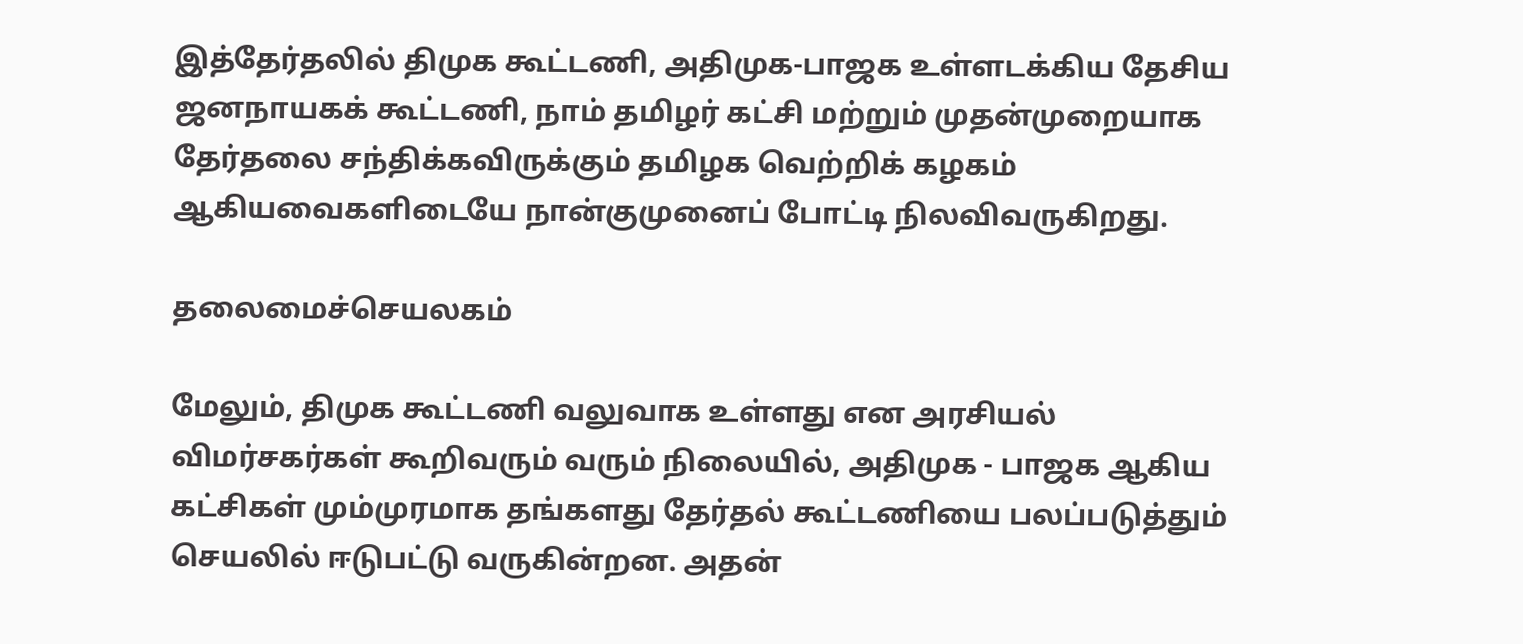இத்தேர்தலில் திமுக கூட்டணி, அதிமுக-பாஜக உள்ளடக்கிய தேசிய ஜனநாயகக் கூட்டணி, நாம் தமிழர் கட்சி மற்றும் முதன்முறையாக தேர்தலை சந்திக்கவிருக்கும் தமிழக வெற்றிக் கழகம் ஆகியவைகளிடையே நான்குமுனைப் போட்டி நிலவிவருகிறது.

தலைமைச்செயலகம்

மேலும், திமுக கூட்டணி வலுவாக உள்ளது என அரசியல் விமர்சகர்கள் கூறிவரும் வரும் நிலையில், அதிமுக - பாஜக ஆகிய கட்சிகள் மும்முரமாக தங்களது தேர்தல் கூட்டணியை பலப்படுத்தும் செயலில் ஈடுபட்டு வருகின்றன. அதன்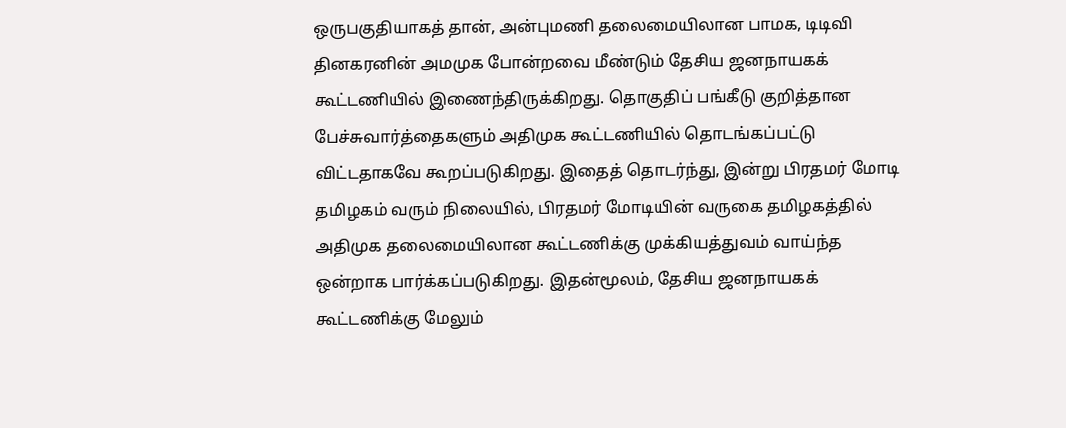ஒருபகுதியாகத் தான், அன்புமணி தலைமையிலான பாமக, டிடிவி தினகரனின் அமமுக போன்றவை மீண்டும் தேசிய ஜனநாயகக் கூட்டணியில் இணைந்திருக்கிறது. தொகுதிப் பங்கீடு குறித்தான பேச்சுவார்த்தைகளும் அதிமுக கூட்டணியில் தொடங்கப்பட்டு விட்டதாகவே கூறப்படுகிறது. இதைத் தொடர்ந்து, இன்று பிரதமர் மோடி தமிழகம் வரும் நிலையில், பிரதமர் மோடியின் வருகை தமிழகத்தில் அதிமுக தலைமையிலான கூட்டணிக்கு முக்கியத்துவம் வாய்ந்த ஒன்றாக பார்க்கப்படுகிறது. இதன்மூலம், தேசிய ஜனநாயகக் கூட்டணிக்கு மேலும்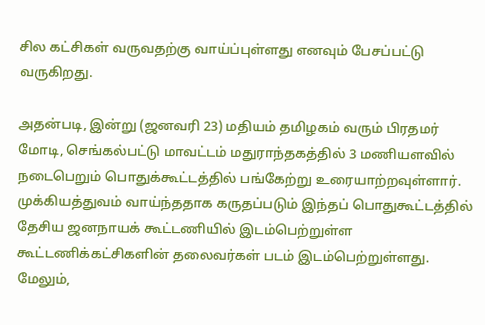சில கட்சிகள் வருவதற்கு வாய்ப்புள்ளது எனவும் பேசப்பட்டு வருகிறது.

அதன்படி, இன்று (ஜனவரி 23) மதியம் தமிழகம் வரும் பிரதமர் மோடி, செங்கல்பட்டு மாவட்டம் மதுராந்தகத்தில் 3 மணியளவில் நடைபெறும் பொதுக்கூட்டத்தில் பங்கேற்று உரையாற்றவுள்ளார். முக்கியத்துவம் வாய்ந்ததாக கருதப்படும் இந்தப் பொதுகூட்டத்தில் தேசிய ஜனநாயக் கூட்டணியில் இடம்பெற்றுள்ள கூட்டணிக்கட்சிகளின் தலைவர்கள் படம் இடம்பெற்றுள்ளது. மேலும்,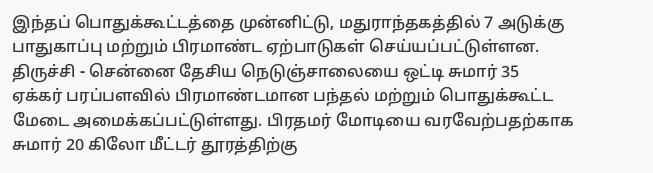இந்தப் பொதுக்கூட்டத்தை முன்னிட்டு, மதுராந்தகத்தில் 7 அடுக்கு பாதுகாப்பு மற்றும் பிரமாண்ட ஏற்பாடுகள் செய்யப்பட்டுள்ளன. திருச்சி - சென்னை தேசிய நெடுஞ்சாலையை ஒட்டி சுமார் 35 ஏக்கர் பரப்பளவில் பிரமாண்டமான பந்தல் மற்றும் பொதுக்கூட்ட மேடை அமைக்கப்பட்டுள்ளது. பிரதமர் மோடியை வரவேற்பதற்காக சுமார் 20 கிலோ மீட்டர் தூரத்திற்கு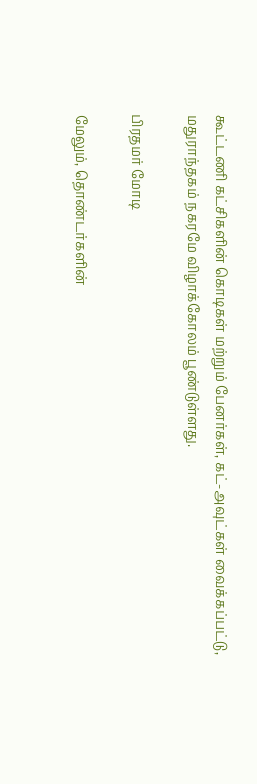கூட்டணி கட்சிகளின் கொடிகள் மற்றும் பேனர்கள், கட்-அவுட்கள் வைக்கப்பட்டு, மதுராந்தகம் நகரமே விழாக்கோலம் பூண்டுள்ளது.

பிரதமர் மோடி

மேலும், தொண்டர்களின்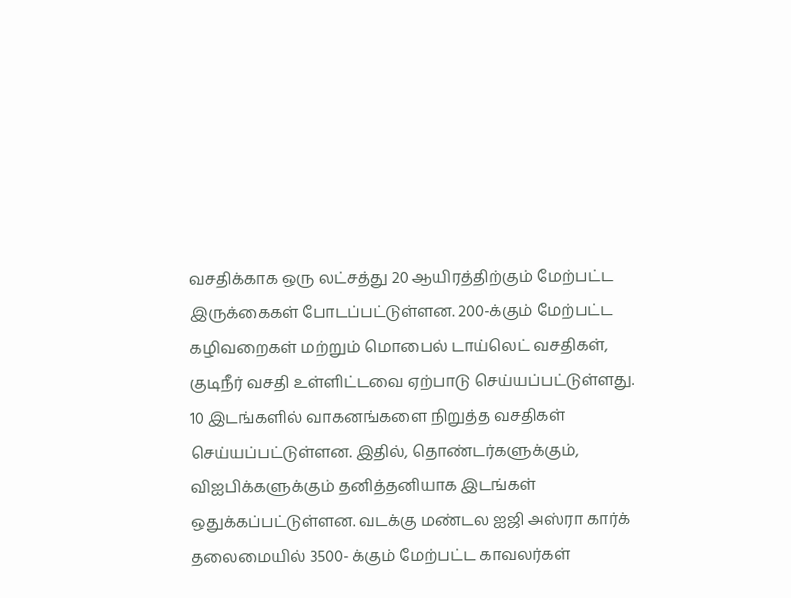வசதிக்காக ஒரு லட்சத்து 20 ஆயிரத்திற்கும் மேற்பட்ட இருக்கைகள் போடப்பட்டுள்ளன. 200-க்கும் மேற்பட்ட கழிவறைகள் மற்றும் மொபைல் டாய்லெட் வசதிகள், குடிநீர் வசதி உள்ளிட்டவை ஏற்பாடு செய்யப்பட்டுள்ளது. 10 இடங்களில் வாகனங்களை நிறுத்த வசதிகள் செய்யப்பட்டுள்ளன. இதில், தொண்டர்களுக்கும், விஐபிக்களுக்கும் தனித்தனியாக இடங்கள் ஒதுக்கப்பட்டுள்ளன. வடக்கு மண்டல ஐஜி அஸ்ரா கார்க் தலைமையில் 3500- க்கும் மேற்பட்ட காவலர்கள்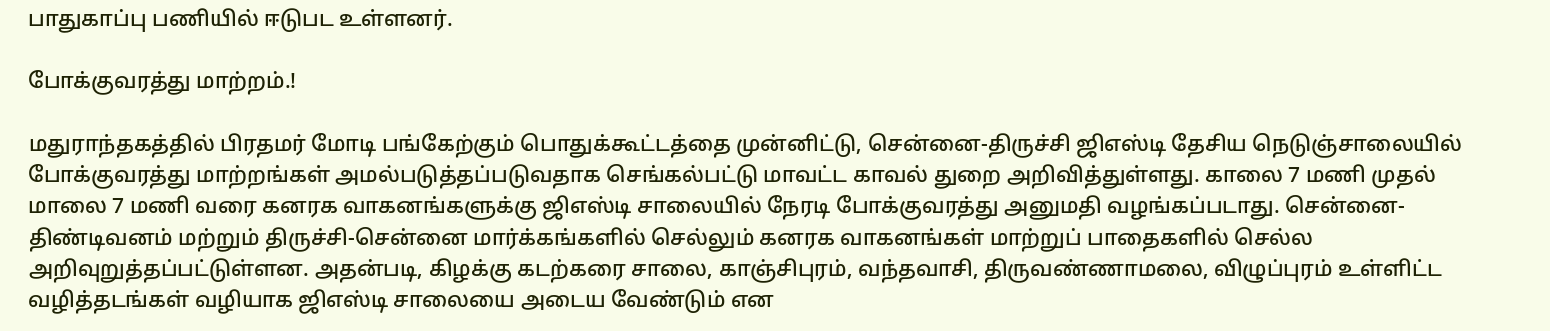பாதுகாப்பு பணியில் ஈடுபட உள்ளனர்.

போக்குவரத்து மாற்றம்.!

மதுராந்தகத்தில் பிரதமர் மோடி பங்கேற்கும் பொதுக்கூட்டத்தை முன்னிட்டு, சென்னை-திருச்சி ஜிஎஸ்டி தேசிய நெடுஞ்சாலையில் போக்குவரத்து மாற்றங்கள் அமல்படுத்தப்படுவதாக செங்கல்பட்டு மாவட்ட காவல் துறை அறிவித்துள்ளது. காலை 7 மணி முதல் மாலை 7 மணி வரை கனரக வாகனங்களுக்கு ஜிஎஸ்டி சாலையில் நேரடி போக்குவரத்து அனுமதி வழங்கப்படாது. சென்னை- திண்டிவனம் மற்றும் திருச்சி-சென்னை மார்க்கங்களில் செல்லும் கனரக வாகனங்கள் மாற்றுப் பாதைகளில் செல்ல அறிவுறுத்தப்பட்டுள்ளன. அதன்படி, கிழக்கு கடற்கரை சாலை, காஞ்சிபுரம், வந்தவாசி, திருவண்ணாமலை, விழுப்புரம் உள்ளிட்ட வழித்தடங்கள் வழியாக ஜிஎஸ்டி சாலையை அடைய வேண்டும் என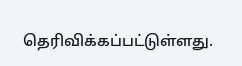தெரிவிக்கப்பட்டுள்ளது.